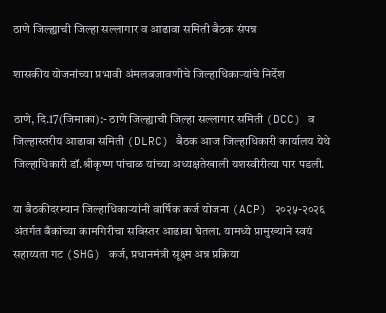ठाणे जिल्ह्याची जिल्हा सल्लागार व आढावा समिती बैठक संपन्न

शासकीय योजनांच्या प्रभावी अंमलबजावणीचे जिल्हाधिकाऱ्यांचे निर्देश

ठाणे, दि.17(जिमाका):- ठाणे जिल्ह्याची जिल्हा सल्लागार समिती (DCC) व जिल्हास्तरीय आढावा समिती (DLRC) बैठक आज जिल्हाधिकारी कार्यालय येथे जिल्हाधिकारी डॉ.श्रीकृष्ण पांचाळ यांच्या अध्यक्षतेखाली यशस्वीरीत्या पार पडली.

या बैठकीदरम्यान जिल्हाधिकाऱ्यांनी वार्षिक कर्ज योजना (ACP) २०२५-२०२६ अंतर्गत बँकांच्या कामगिरीचा सविस्तर आढावा घेतला. यामध्ये प्रामुख्याने स्वयं सहाय्यता गट (SHG) कर्ज, प्रधानमंत्री सूक्ष्म अन्न प्रक्रिया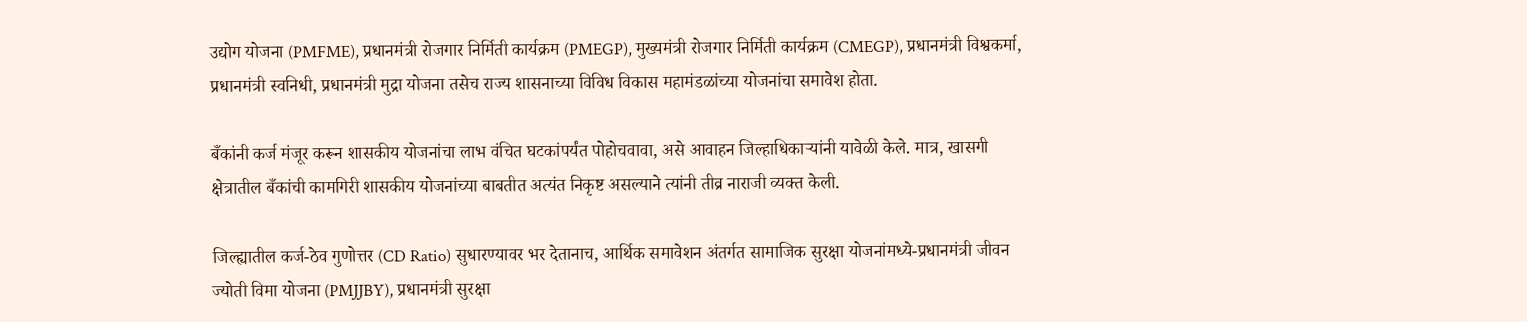उद्योग योजना (PMFME), प्रधानमंत्री रोजगार निर्मिती कार्यक्रम (PMEGP), मुख्यमंत्री रोजगार निर्मिती कार्यक्रम (CMEGP), प्रधानमंत्री विश्वकर्मा, प्रधानमंत्री स्वनिधी, प्रधानमंत्री मुद्रा योजना तसेच राज्य शासनाच्या विविध विकास महामंडळांच्या योजनांचा समावेश होता.

बँकांनी कर्ज मंजूर करून शासकीय योजनांचा लाभ वंचित घटकांपर्यंत पोहोचवावा, असे आवाहन जिल्हाधिकाऱ्यांनी यावेळी केले. मात्र, खासगी क्षेत्रातील बँकांची कामगिरी शासकीय योजनांच्या बाबतीत अत्यंत निकृष्ट असल्याने त्यांनी तीव्र नाराजी व्यक्त केली.

जिल्ह्यातील कर्ज-ठेव गुणोत्तर (CD Ratio) सुधारण्यावर भर देतानाच, आर्थिक समावेशन अंतर्गत सामाजिक सुरक्षा योजनांमध्ये-प्रधानमंत्री जीवन ज्योती विमा योजना (PMJJBY), प्रधानमंत्री सुरक्षा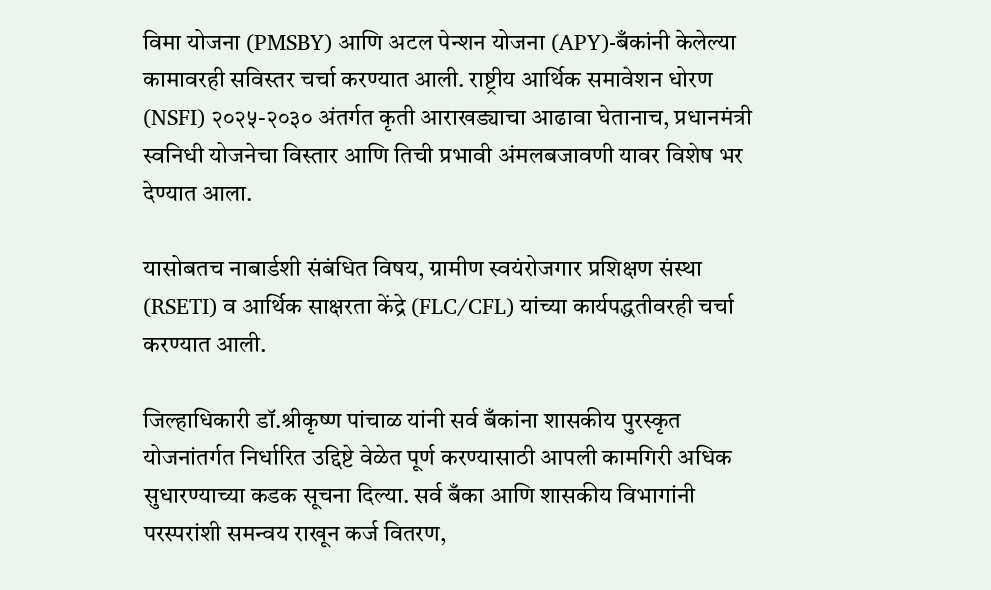विमा योजना (PMSBY) आणि अटल पेन्शन योजना (APY)-बँकांनी केलेल्या कामावरही सविस्तर चर्चा करण्यात आली. राष्ट्रीय आर्थिक समावेशन धोरण (NSFI) २०२५-२०३० अंतर्गत कृती आराखड्याचा आढावा घेतानाच, प्रधानमंत्री स्वनिधी योजनेचा विस्तार आणि तिची प्रभावी अंमलबजावणी यावर विशेष भर देण्यात आला.

यासोबतच नाबार्डशी संबंधित विषय, ग्रामीण स्वयंरोजगार प्रशिक्षण संस्था (RSETI) व आर्थिक साक्षरता केंद्रे (FLC/CFL) यांच्या कार्यपद्धतीवरही चर्चा करण्यात आली.

जिल्हाधिकारी डॉ.श्रीकृष्ण पांचाळ यांनी सर्व बँकांना शासकीय पुरस्कृत योजनांतर्गत निर्धारित उद्दिष्टे वेळेत पूर्ण करण्यासाठी आपली कामगिरी अधिक सुधारण्याच्या कडक सूचना दिल्या. सर्व बँका आणि शासकीय विभागांनी परस्परांशी समन्वय राखून कर्ज वितरण,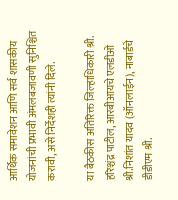आर्थिक समावेशन आणि सर्व शासकीय योजनांची प्रभावी अंमलबजावणी सुनिश्चित करावी, असे निर्देशही त्यांनी दिले.

या बैठकीस अतिरिक्त जिल्हाधिकारी श्री. हरिश्चंद्र पाटील, आरबीआयचे एलडीओ श्री.निशांत यादव (ऑनलाईन), नाबार्डचे डीडीएम श्री.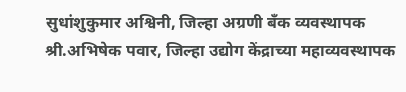सुधांशुकुमार अश्विनी, जिल्हा अग्रणी बँक व्यवस्थापक श्री.अभिषेक पवार, जिल्हा उद्योग केंद्राच्या महाव्यवस्थापक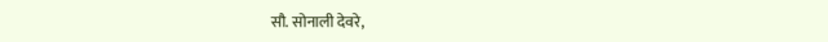सौ. सोनाली देवरे,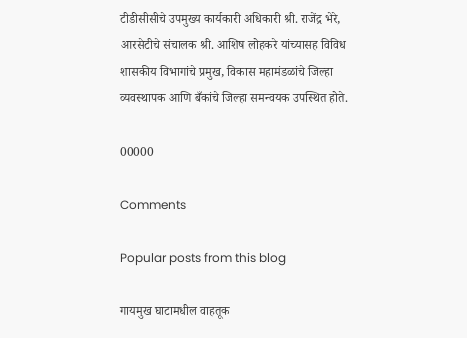टीडीसीसीचे उपमुख्य कार्यकारी अधिकारी श्री. राजेंद्र भेरे, आरसेटीचे संचालक श्री. आशिष लोहकरे यांच्यासह विविध शासकीय विभागांचे प्रमुख, विकास महामंडळांचे जिल्हा व्यवस्थापक आणि बँकांचे जिल्हा समन्वयक उपस्थित होते.

00000

Comments

Popular posts from this blog

गायमुख घाटामधील वाहतूक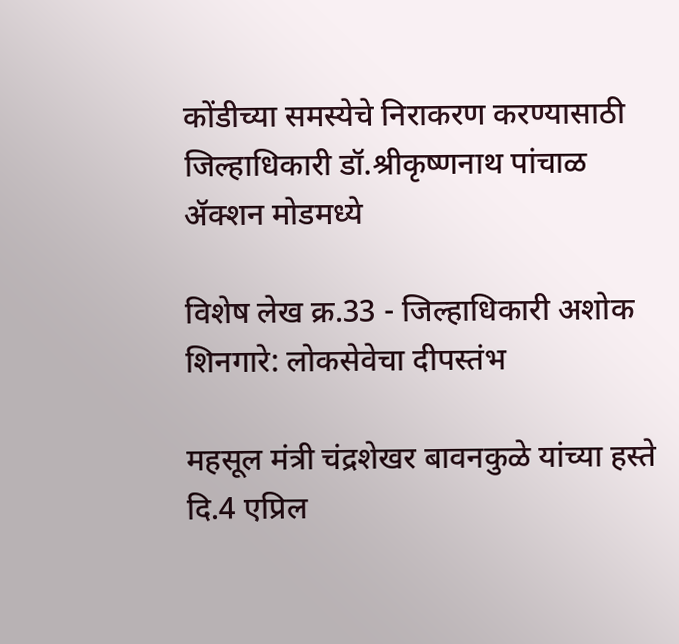कोंडीच्या समस्येचे निराकरण करण्यासाठी जिल्हाधिकारी डॉ.श्रीकृष्णनाथ पांचाळ ॲक्शन मोडमध्ये

विशेष लेख क्र.33 - जिल्हाधिकारी अशोक शिनगारे: लोकसेवेचा दीपस्तंभ

महसूल मंत्री चंद्रशेखर बावनकुळे यांच्या हस्ते दि.4 एप्रिल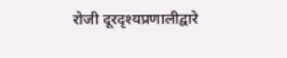रोजी दूरदृश्यप्रणालीद्वारे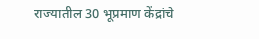राज्यातील 30 भूप्रमाण केंद्रांचे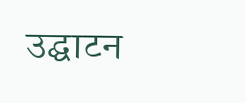उद्घाटन